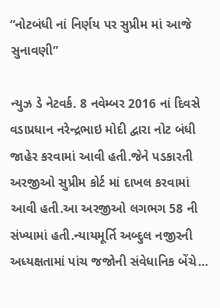“નોટબંધી નાં નિર્ણય પર સુપ્રીમ માં આજે સુનાવણી”

ન્યુઝ ડે નેટવર્ક. 8 નવેમ્બર 2016 નાં દિવસે વડાપ્રધાન નરેન્દ્રભાઇ મોદી દ્વારા નોટ બંધી જાહેર કરવામાં આવી હતી.જેને પડકારતી અરજીઓ સુપ્રીમ કોર્ટ માં દાખલ કરવામાં આવી હતી.આ અરજીઓ લગભગ 58 ની સંખ્યામાં હતી.ન્યાયમૂર્તિ અબ્દુલ નજીરની અધ્યક્ષતામાં પાંચ જજોની સંવેધાનિક બેંચે…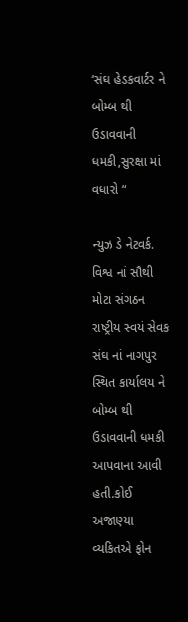‘સંઘ હેડકવાર્ટર ને બોમ્બ થી ઉડાવવાની ધમકી,સુરક્ષા માં વધારો “

ન્યુઝ ડે નેટવર્ક. વિશ્વ નાં સૌથી મોટા સંગઠન રાષ્ટ્રીય સ્વયં સેવક સંઘ નાં નાગપુર સ્થિત કાર્યાલય ને બોમ્બ થી ઉડાવવાની ધમકી આપવાના આવી હતી.કોઈ અજાણ્યા વ્યકિતએ ફોન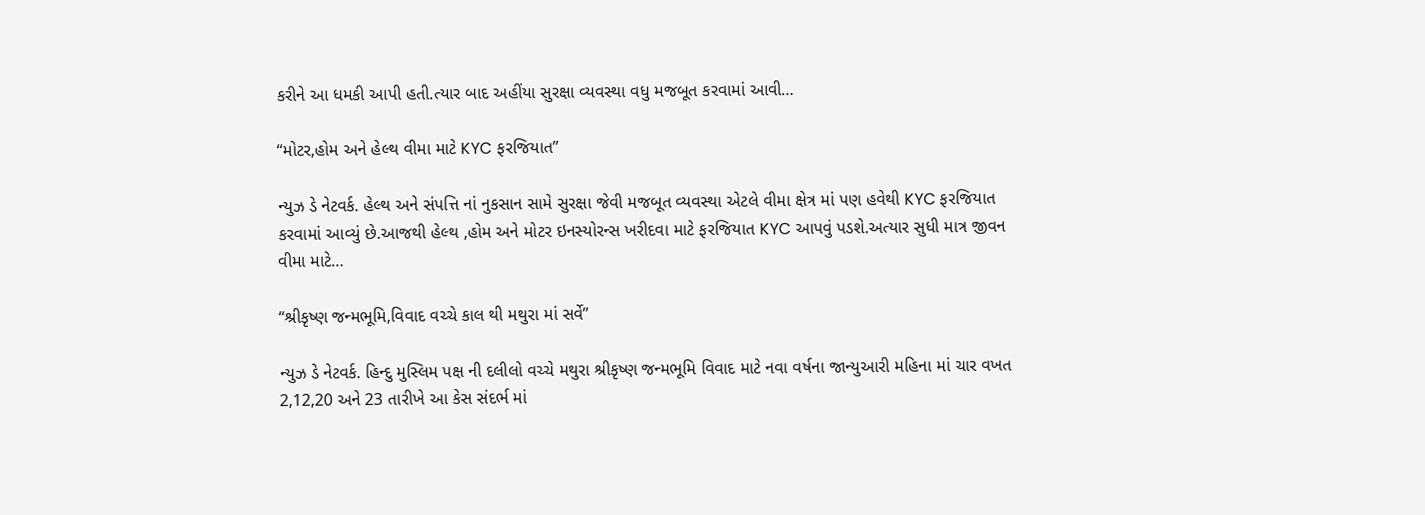કરીને આ ધમકી આપી હતી.ત્યાર બાદ અહીંયા સુરક્ષા વ્યવસ્થા વધુ મજબૂત કરવામાં આવી…

“મોટર,હોમ અને હેલ્થ વીમા માટે KYC ફરજિયાત”

ન્યુઝ ડે નેટવર્ક. હેલ્થ અને સંપત્તિ નાં નુકસાન સામે સુરક્ષા જેવી મજબૂત વ્યવસ્થા એટલે વીમા ક્ષેત્ર માં પણ હવેથી KYC ફરજિયાત કરવામાં આવ્યું છે.આજથી હેલ્થ ,હોમ અને મોટર ઇનસ્યોરન્સ ખરીદવા માટે ફરજિયાત KYC આપવું પડશે.અત્યાર સુધી માત્ર જીવન વીમા માટે…

“શ્રીકૃષ્ણ જન્મભૂમિ,વિવાદ વચ્ચે કાલ થી મથુરા માં સર્વે”

ન્યુઝ ડે નેટવર્ક. હિન્દુ મુસ્લિમ પક્ષ ની દલીલો વચ્ચે મથુરા શ્રીકૃષ્ણ જન્મભૂમિ વિવાદ માટે નવા વર્ષના જાન્યુઆરી મહિના માં ચાર વખત 2,12,20 અને 23 તારીખે આ કેસ સંદર્ભ માં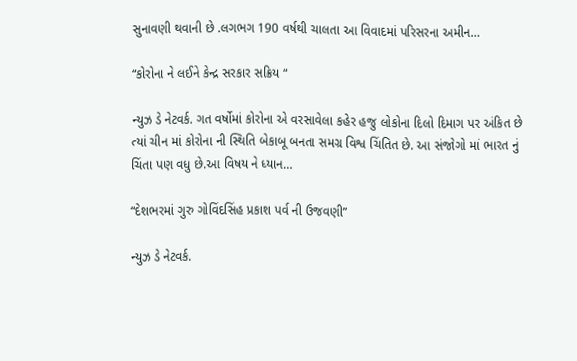સુનાવણી થવાની છે .લગભગ 190 વર્ષથી ચાલતા આ વિવાદમાં પરિસરના અમીન…

“કોરોના ને લઈને કેન્દ્ર સરકાર સક્રિય “

ન્યુઝ ડે નેટવર્ક. ગત વર્ષોમાં કોરોના એ વરસાવેલા કહેર હજુ લોકોના દિલો દિમાગ પર અંકિત છે ત્યાં ચીન માં કોરોના ની સ્થિતિ બેકાબૂ બનતા સમગ્ર વિશ્વ ચિંતિત છે. આ સંજોગો માં ભારત નું ચિંતા પણ વધુ છે.આ વિષય ને ધ્યાન…

“દેશભરમાં ગુરુ ગોવિંદસિંહ પ્રકાશ પર્વ ની ઉજવણી”

ન્યુઝ ડે નેટવર્ક.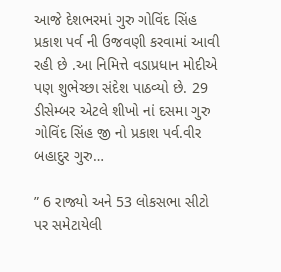આજે દેશભરમાં ગુરુ ગોવિંદ સિંહ પ્રકાશ પર્વ ની ઉજવણી કરવામાં આવી રહી છે .આ નિમિત્તે વડાપ્રધાન મોદીએ પણ શુભેચ્છા સંદેશ પાઠવ્યો છે. 29 ડીસેમ્બર એટલે શીખો નાં દસમા ગુરુ ગોવિંદ સિંહ જી નો પ્રકાશ પર્વ.વીર બહાદુર ગુરુ…

” 6 રાજ્યો અને 53 લોકસભા સીટો પર સમેટાયેલી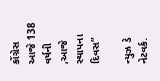કોંગ્રેસ આજે 138 વર્ષની ,આજે સ્થાપના દિવસ”

ન્યુઝ ડે નેટવર્ક.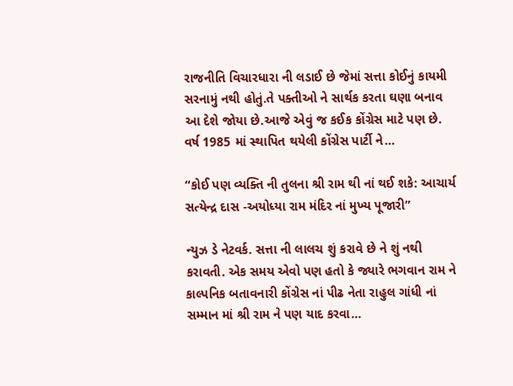રાજનીતિ વિચારધારા ની લડાઈ છે જેમાં સત્તા કોઈનું કાયમી સરનામું નથી હોતું.તે પક્તીઓ ને સાર્થક કરતા ઘણા બનાવ આ દેશે જોયા છે.આજે એવું જ કઈક કોંગ્રેસ માટે પણ છે. વર્ષ 1985 માં સ્થાપિત થયેલી કોંગ્રેસ પાર્ટી ને…

“કોઈ પણ વ્યક્તિ ની તુલના શ્રી રામ થી નાં થઈ શકે: આચાર્ય સત્યેન્દ્ર દાસ -અયોધ્યા રામ મંદિર નાં મુખ્ય પૂજારી”

ન્યુઝ ડે નેટવર્ક. સત્તા ની લાલચ શું કરાવે છે ને શું નથી કરાવતી. એક સમય એવો પણ હતો કે જ્યારે ભગવાન રામ ને કાલ્પનિક બતાવનારી કોંગ્રેસ નાં પીઢ નેતા રાહુલ ગાંધી નાં સમ્માન માં શ્રી રામ ને પણ યાદ કરવા…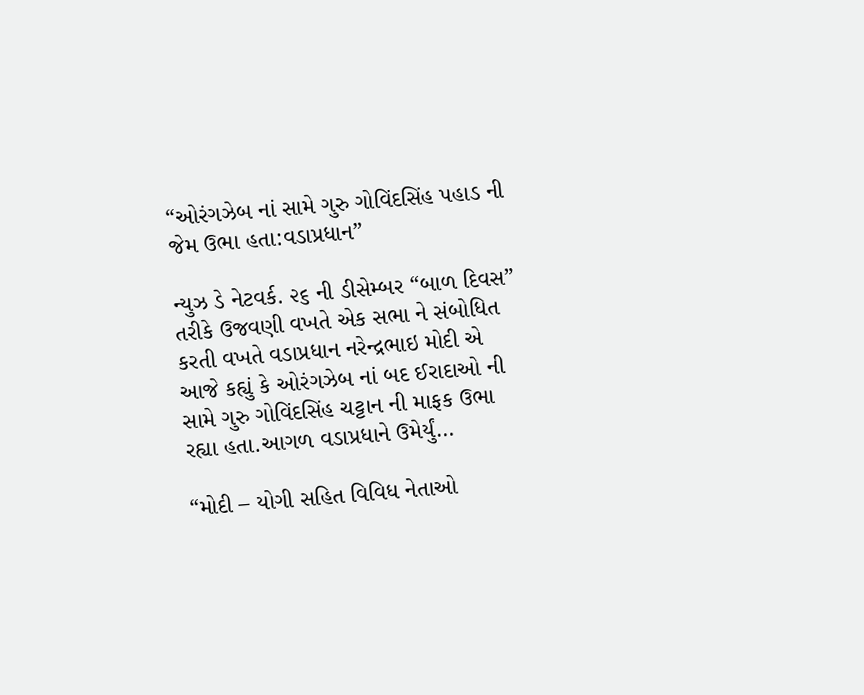“ઓરંગઝેબ નાં સામે ગુરુ ગોવિંદસિંહ પહાડ ની જેમ ઉભા હતા:વડાપ્રધાન”

ન્યુઝ ડે નેટવર્ક. ૨૬ ની ડીસેમ્બર “બાળ દિવસ” તરીકે ઉજવણી વખતે એક સભા ને સંબોધિત કરતી વખતે વડાપ્રધાન નરેન્દ્રભાઇ મોદી એ આજે કહ્યું કે ઓરંગઝેબ નાં બદ ઈરાદાઓ ની સામે ગુરુ ગોવિંદસિંહ ચટ્ટાન ની માફક ઉભા રહ્યા હતા.આગળ વડાપ્રધાને ઉમેર્યું…

“મોદી – યોગી સહિત વિવિધ નેતાઓ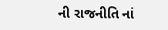ની રાજનીતિ નાં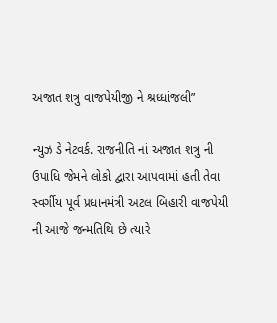અજાત શત્રુ વાજપેયીજી ને શ્રધ્ધાંજલી”

ન્યુઝ ડે નેટવર્ક. રાજનીતિ નાં અજાત શત્રુ ની ઉપાધિ જેમને લોકો દ્વારા આપવામાં હતી તેવા સ્વર્ગીય પૂર્વ પ્રધાનમંત્રી અટલ બિહારી વાજપેયી ની આજે જન્મતિથિ છે ત્યારે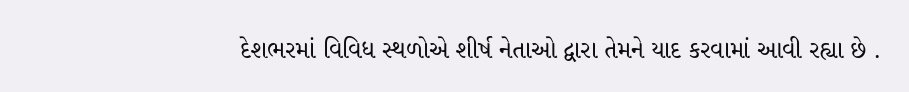દેશભરમાં વિવિધ સ્થળોએ શીર્ષ નેતાઓ દ્વારા તેમને યાદ કરવામાં આવી રહ્યા છે .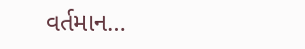વર્તમાન…